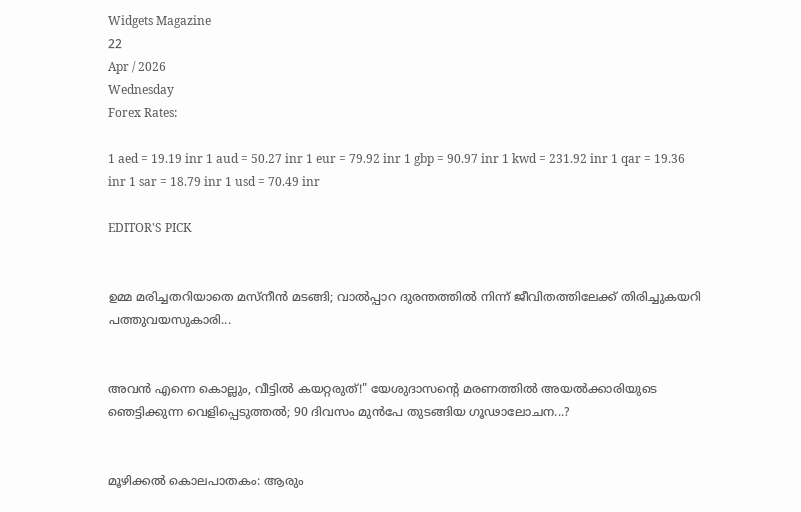Widgets Magazine
22
Apr / 2026
Wednesday
Forex Rates:

1 aed = 19.19 inr 1 aud = 50.27 inr 1 eur = 79.92 inr 1 gbp = 90.97 inr 1 kwd = 231.92 inr 1 qar = 19.36 inr 1 sar = 18.79 inr 1 usd = 70.49 inr

EDITOR'S PICK


ഉമ്മ മരിച്ചതറിയാതെ മസ്നീൻ മടങ്ങി; വാൽപ്പാറ ദുരന്തത്തിൽ നിന്ന് ജീവിതത്തിലേക്ക് തിരിച്ചുകയറി പത്തുവയസുകാരി...


അവൻ എന്നെ കൊല്ലും, വീട്ടിൽ കയറ്റരുത്!" യേശുദാസന്റെ മരണത്തിൽ അയൽക്കാരിയുടെ ഞെട്ടിക്കുന്ന വെളിപ്പെടുത്തൽ; 90 ദിവസം മുൻപേ തുടങ്ങിയ ഗൂഢാലോചന...?


മൂഴിക്കൽ കൊലപാതകം: ആരും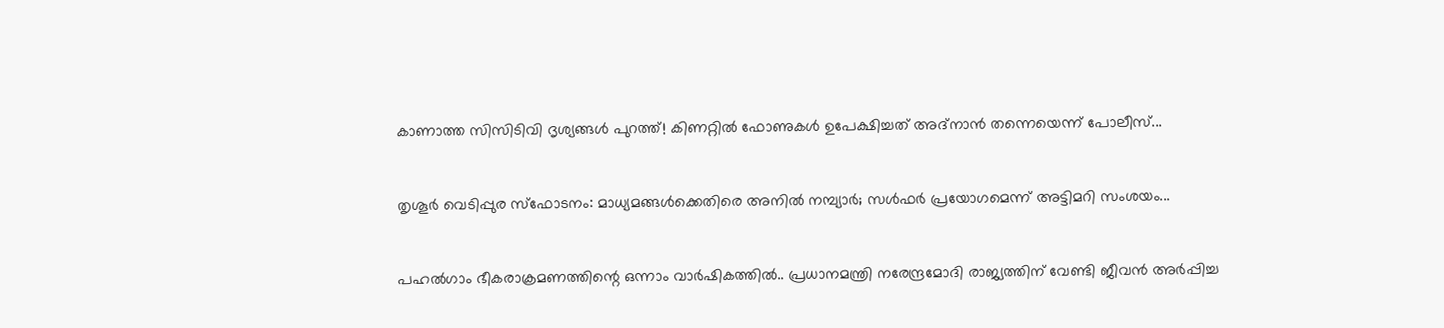കാണാത്ത സിസിടിവി ദൃശ്യങ്ങൾ പുറത്ത്! കിണറ്റിൽ ഫോണുകൾ ഉപേക്ഷിച്ചത് അദ്‌നാൻ തന്നെയെന്ന് പോലീസ്...


തൃശൂർ വെടിപ്പുര സ്ഫോടനം: മാധ്യമങ്ങൾക്കെതിരെ അനിൽ നമ്പ്യാർ; സൾഫർ പ്രയോഗമെന്ന് അട്ടിമറി സംശയം...


പഹൽഗാം ഭീകരാക്രമണത്തിന്റെ ഒന്നാം വാർഷികത്തിൽ.. പ്രധാനമന്ത്രി നരേന്ദ്രമോദി രാജ്യത്തിന് വേണ്ടി ജീവൻ അർപ്പിച്ച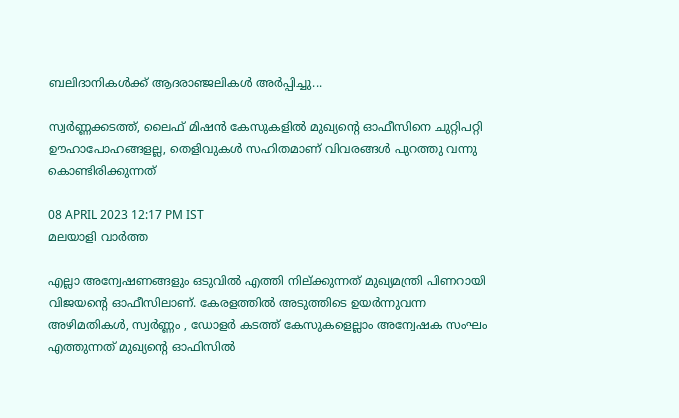ബലിദാനികൾക്ക് ആദരാഞ്ജലികൾ അ‍ർപ്പിച്ചു...

സ്വര്‍ണ്ണക്കടത്ത്, ലൈഫ് മിഷന്‍ കേസുകളില്‍ മുഖ്യന്റെ ഓഫീസിനെ ചുറ്റിപറ്റി ഊഹാപോഹങ്ങളല്ല, തെളിവുകള്‍ സഹിതമാണ് വിവരങ്ങള്‍ പുറത്തു വന്നു കൊണ്ടിരിക്കുന്നത്

08 APRIL 2023 12:17 PM IST
മലയാളി വാര്‍ത്ത

എല്ലാ അന്വേഷണങ്ങളും ഒടുവില്‍ എത്തി നില്ക്കുന്നത് മുഖ്യമന്ത്രി പിണറായി വിജയന്റെ ഓഫീസിലാണ്. കേരളത്തില്‍ അടുത്തിടെ ഉയര്‍ന്നുവന്ന അഴിമതികള്‍, സ്വര്‍ണ്ണം , ഡോളര്‍ കടത്ത് കേസുകളെല്ലാം അന്വേഷക സംഘം എത്തുന്നത് മുഖ്യന്റെ ഓഫിസില്‍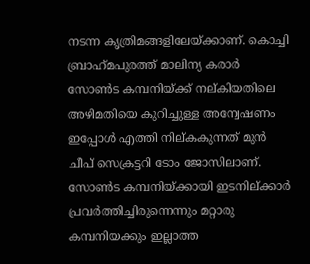നടന്ന കൃത്രിമങ്ങളിലേയ്ക്കാണ്. കൊച്ചി ബ്രാഹ്‌മപുരത്ത് മാലിന്യ കരാര്‍ സോണ്‍ട കമ്പനിയ്ക്ക് നല്കിയതിലെ അഴിമതിയെ കുറിച്ചുള്ള അന്വേഷണം ഇപ്പോള്‍ എത്തി നില്കകുന്നത് മുന്‍ ചീപ് സെക്രട്ടറി ടോം ജോസിലാണ്. സോണ്‍ട കമ്പനിയ്ക്കായി ഇടനില്ക്കാര്‍ പ്രവര്‍ത്തിച്ചിരുന്നെന്നും മറ്റാരു കമ്പനിയക്കും ഇല്ലാത്ത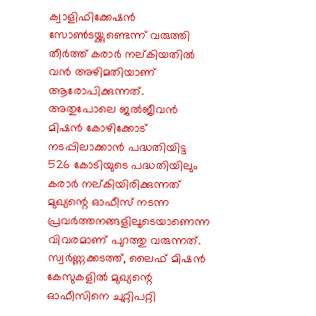ക്വാളിഫിക്കേഷന്‍ സോണ്‍ടയ്ക്കുണ്ടെന്ന് വരുത്തി തീര്‍ത്ത് കരാര്‍ നല്കിയതില്‍ വന്‍ അഴിമതിയാണ് ആരോപിക്കുന്നത്.
അതുപോലെ ജല്‍ജീവന്‍ മിഷന്‍ കോഴിക്കോട് നടപ്പിലാക്കാന്‍ പദ്ധതിയിട്ട 526 കോടിയുടെ പദ്ധതിയിലും കരാര്‍ നല്കിയിരിക്കുന്നത് മുഖ്യന്റെ ഓഫീസ് നടന്ന പ്രവര്‍ത്തനങ്ങളിലൂടെയാണെന്ന വിവരമാണ് പുറത്തു വരുന്നത്. സ്വര്‍ണ്ണക്കടത്ത്, ലൈഫ് മിഷന്‍ കേസുകളില്‍ മുഖ്യന്റെ ഓഫീസിനെ ചുറ്റിപറ്റി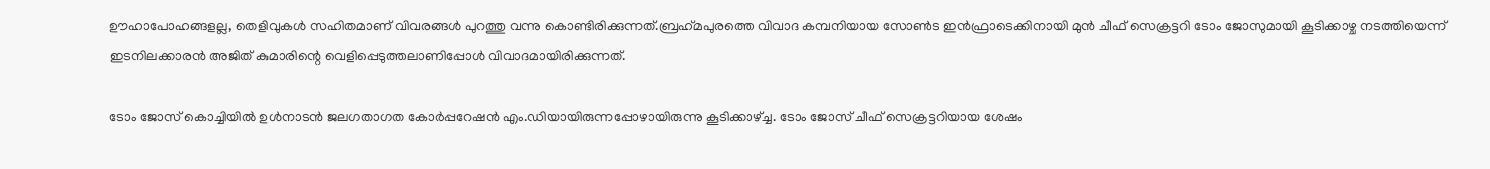ഊഹാപോഹങ്ങളല്ല, തെളിവുകള്‍ സഹിതമാണ് വിവരങ്ങള്‍ പുറത്തു വന്നു കൊണ്ടിരിക്കുന്നത്.ബ്രഹ്‌മപുരത്തെ വിവാദ കമ്പനിയായ സോണ്‍ട ഇന്‍ഫ്രാടെക്കിനായി മുന്‍ ചീഫ് സെക്രട്ടറി ടോം ജോസുമായി കൂടിക്കാഴ്ച നടത്തിയെന്ന് ഇടനിലക്കാരന്‍ അജിത് കുമാരിന്റെ വെളിപ്പെടുത്തലാണിപ്പോള്‍ വിവാദമായിരിക്കുന്നത്.

ടോം ജോസ് കൊച്ചിയില്‍ ഉള്‍നാടന്‍ ജലഗതാഗത കോര്‍പ്പറേഷന്‍ എം.ഡിയായിരുന്നപ്പോഴായിരുന്നു കൂടിക്കാഴ്ച്ച. ടോം ജോസ് ചീഫ് സെക്രട്ടറിയായ ശേഷം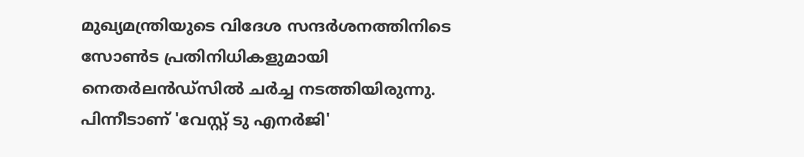മുഖ്യമന്ത്രിയുടെ വിദേശ സന്ദര്‍ശനത്തിനിടെ സോണ്‍ട പ്രതിനിധികളുമായി നെതര്‍ലന്‍ഡ്സില്‍ ചര്‍ച്ച നടത്തിയിരുന്നു. പിന്നീടാണ് 'വേസ്റ്റ് ടു എനര്‍ജി'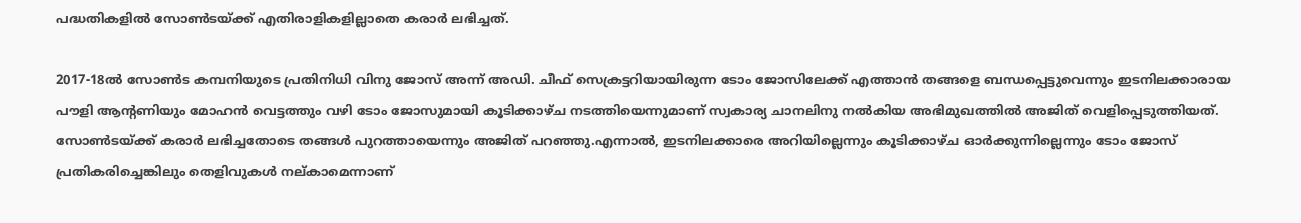പദ്ധതികളില്‍ സോണ്‍ടയ്ക്ക് എതിരാളികളില്ലാതെ കരാര്‍ ലഭിച്ചത്.

2017-18ല്‍ സോണ്‍ട കമ്പനിയുടെ പ്രതിനിധി വിനു ജോസ് അന്ന് അഡി. ചീഫ് സെക്രട്ടറിയായിരുന്ന ടോം ജോസിലേക്ക് എത്താന്‍ തങ്ങളെ ബന്ധപ്പെട്ടുവെന്നും ഇടനിലക്കാരായ പൗളി ആന്റണിയും മോഹന്‍ വെട്ടത്തും വഴി ടോം ജോസുമായി കൂടിക്കാഴ്ച നടത്തിയെന്നുമാണ് സ്വകാര്യ ചാനലിനു നല്‍കിയ അഭിമുഖത്തില്‍ അജിത് വെളിപ്പെടുത്തിയത്. സോണ്‍ടയ്ക്ക് കരാര്‍ ലഭിച്ചതോടെ തങ്ങള്‍ പുറത്തായെന്നും അജിത് പറഞ്ഞു.എന്നാല്‍, ഇടനിലക്കാരെ അറിയില്ലെന്നും കൂടിക്കാഴ്ച ഓര്‍ക്കുന്നില്ലെന്നും ടോം ജോസ് പ്രതികരിച്ചെങ്കിലും തെളിവുകള്‍ നല്കാമെന്നാണ്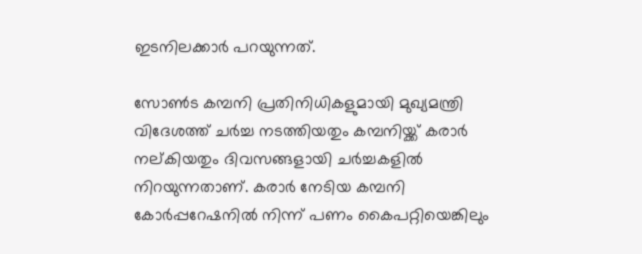ഇടനിലക്കാര്‍ പറയുന്നത്.

സോണ്‍ട കമ്പനി പ്രതിനിധികളുമായി മുഖ്യമന്ത്രി വിദേശത്ത് ചര്‍ച്ച നടത്തിയതും കമ്പനിയ്ക്ക് കരാര്‍ നല്കിയതും ദിവസങ്ങളായി ചര്‍ച്ചകളില്‍ നിറയുന്നതാണ്. കരാര്‍ നേടിയ കമ്പനി കോര്‍പ്പറേഷനില്‍ നിന്ന് പണം കൈപറ്റിയെങ്കിലും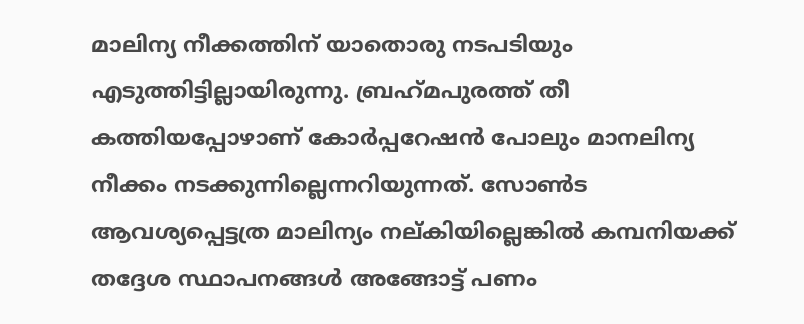മാലിന്യ നീക്കത്തിന് യാതൊരു നടപടിയും എടുത്തിട്ടില്ലായിരുന്നു. ബ്രഹ്‌മപുരത്ത് തീ കത്തിയപ്പോഴാണ് കോര്‍പ്പറേഷന്‍ പോലും മാനലിന്യ നീക്കം നടക്കുന്നില്ലെന്നറിയുന്നത്. സോണ്‍ട ആവശ്യപ്പെട്ടത്ര മാലിന്യം നല്കിയില്ലെങ്കില്‍ കമ്പനിയക്ക് തദ്ദേശ സ്ഥാപനങ്ങള്‍ അങ്ങോട്ട് പണം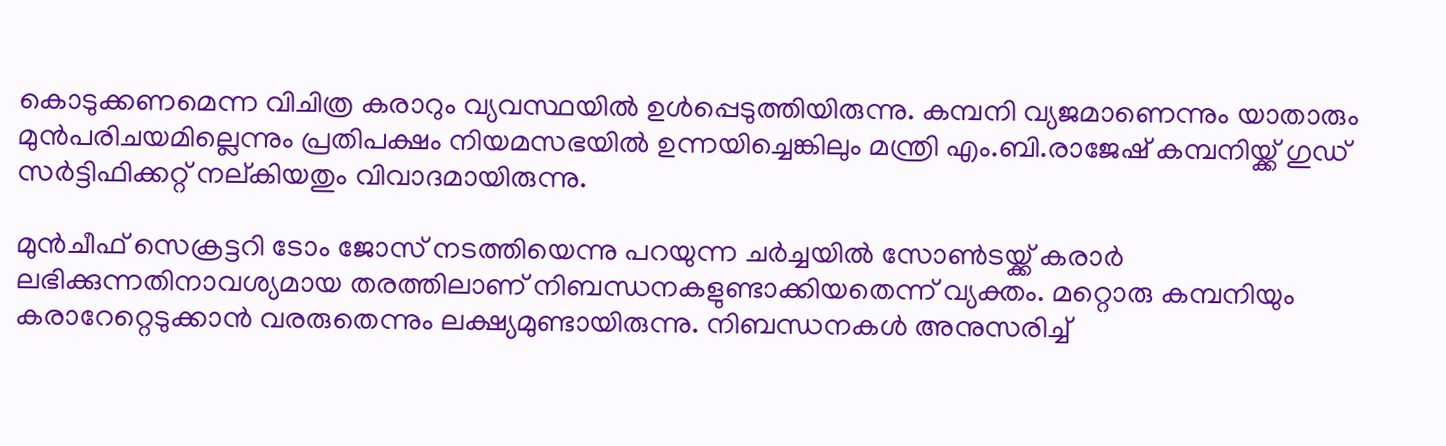കൊടുക്കണമെന്ന വിചിത്ര കരാറും വ്യവസ്ഥയില്‍ ഉള്‍പ്പെടുത്തിയിരുന്നു. കമ്പനി വ്യജമാണെന്നും യാതാരും മുന്‍പരിചയമില്ലെന്നും പ്രതിപക്ഷം നിയമസഭയില്‍ ഉന്നയിച്ചെങ്കിലും മന്ത്രി എം.ബി.രാജേഷ് കമ്പനിയ്ക്ക് ഗുഡ് സര്‍ട്ടിഫിക്കറ്റ് നല്കിയതും വിവാദമായിരുന്നു.

മുന്‍ചീഫ് സെക്രട്ടറി ടോം ജോസ് നടത്തിയെന്നു പറയുന്ന ചര്‍ച്ചയില്‍ സോണ്‍ടയ്ക്ക് കരാര്‍ ലഭിക്കുന്നതിനാവശ്യമായ തരത്തിലാണ് നിബന്ധനകളുണ്ടാക്കിയതെന്ന് വ്യക്തം. മറ്റൊരു കമ്പനിയും കരാറേറ്റെടുക്കാന്‍ വരരുതെന്നും ലക്ഷ്യമുണ്ടായിരുന്നു. നിബന്ധനകള്‍ അനുസരിച്ച്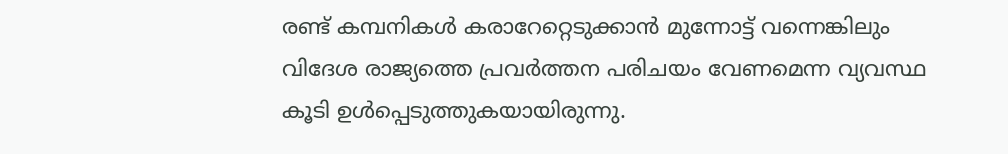രണ്ട് കമ്പനികള്‍ കരാറേറ്റെടുക്കാന്‍ മുന്നോട്ട് വന്നെങ്കിലും വിദേശ രാജ്യത്തെ പ്രവര്‍ത്തന പരിചയം വേണമെന്ന വ്യവസ്ഥ കൂടി ഉള്‍പ്പെടുത്തുകയായിരുന്നു.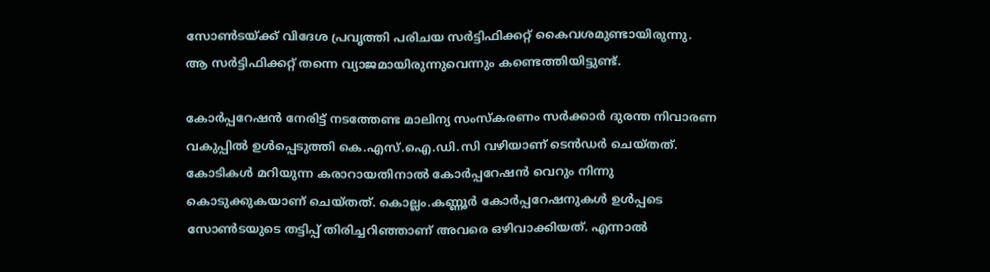സോണ്‍ടയ്ക്ക് വിദേശ പ്രവൃത്തി പരിചയ സര്‍ട്ടിഫിക്കറ്റ് കൈവശമുണ്ടായിരുന്നു. ആ സര്‍ട്ടിഫിക്കറ്റ് തന്നെ വ്യാജമായിരുന്നുവെന്നും കണ്ടെത്തിയിട്ടുണ്ട്.

കോര്‍പ്പറേഷന്‍ നേരിട്ട് നടത്തേണ്ട മാലിന്യ സംസ്‌കരണം സര്‍ക്കാര്‍ ദുരന്ത നിവാരണ വകുപ്പില്‍ ഉള്‍പ്പെടുത്തി കെ.എസ്.ഐ.ഡി.സി വഴിയാണ് ടെന്‍ഡര്‍ ചെയ്തത്. കോടികള്‍ മറിയുന്ന കരാറായതിനാല്‍ കോര്‍പ്പറേഷന്‍ വെറും നിന്നു കൊടുക്കുകയാണ് ചെയ്തത്. കൊല്ലം.കണ്ണൂര്‍ കോര്‍പ്പറേഷനുകള്‍ ഉള്‍പ്പടെ സോണ്‍ടയുടെ തട്ടിപ്പ് തിരിച്ചറിഞ്ഞാണ് അവരെ ഒഴിവാക്കിയത്. എന്നാല്‍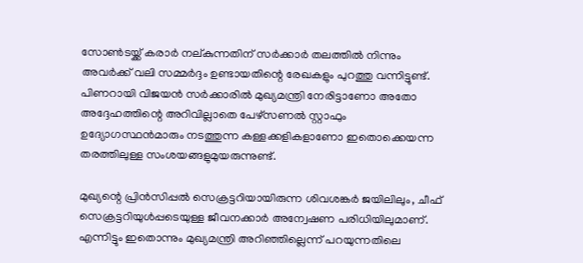സോണ്‍ടയ്ക്ക് കരാര്‍ നല്കുന്നതിന് സര്‍ക്കാര്‍ തലത്തില്‍ നിന്നും അവര്‍ക്ക് വലി സമ്മര്‍ദ്ദം ഉണ്ടായതിന്റെ രേഖകളും പുറത്തു വന്നിട്ടുണ്ട്. പിണറായി വിജയന്‍ സര്‍ക്കാരില്‍ മുഖ്യമന്ത്രി നേരിട്ടാണോ അതോ അദ്ദേഹത്തിന്റെ അറിവില്ലാതെ പേഴ്‌സണല്‍ സ്റ്റാഫും ഉദ്യോഗസ്ഥന്‍മാരും നടത്തുന്ന കള്ളക്കളികളാണോ ഇതൊക്കെയന്ന തരത്തിലുള്ള സംശയങ്ങളുമുയരുന്നുണ്ട്.

മുഖ്യന്റെ പ്രിന്‍സിപ്പല്‍ സെക്രട്ടറിയായിരുന്ന ശിവശങ്കര്‍ ജയിലിലും, ചീഫ് സെക്രട്ടറിയുള്‍പ്പടെയുള്ള ജീവനക്കാര്‍ അന്വേഷണ പരിധിയിലുമാണ്. എന്നിട്ടും ഇതൊന്നും മുഖ്യമന്ത്രി അറിഞ്ഞില്ലെന്ന് പറയുന്നതിലെ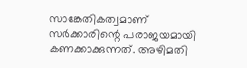സാങ്കേതികത്വമാണ് സര്‍ക്കാരിന്റെ പരാജയമായി കണക്കാക്കുന്നത്. അഴിമതി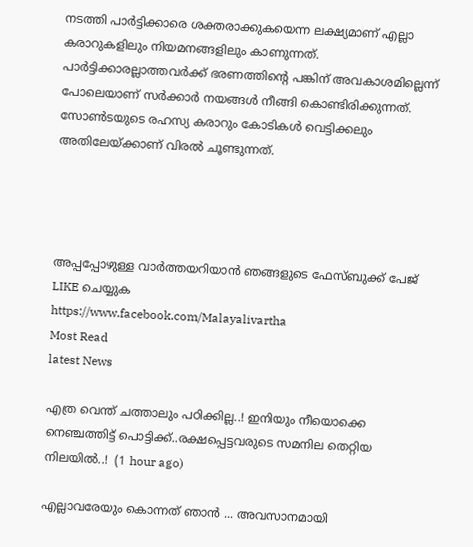നടത്തി പാര്‍ട്ടിക്കാരെ ശക്തരാക്കുകയെന്ന ലക്ഷ്യമാണ് എല്ലാ കരാറുകളിലും നിയമനങ്ങളിലും കാണുന്നത്. പാര്‍ട്ടിക്കാരല്ലാത്തവര്‍ക്ക് ഭരണത്തിന്റെ പങ്കിന് അവകാശമില്ലെന്ന് പോലെയാണ് സര്‍ക്കാര്‍ നയങ്ങള്‍ നീങ്ങി കൊണ്ടിരിക്കുന്നത്. സോണ്‍ടയുടെ രഹസ്യ കരാറും കോടികള്‍ വെട്ടിക്കലും അതിലേയ്ക്കാണ് വിരല്‍ ചൂണ്ടുന്നത്.




അപ്പപ്പോഴുള്ള വാര്‍ത്തയറിയാന്‍ ഞങ്ങളുടെ ഫേസ്‌ബുക്ക്‌ പേജ് LIKE ചെയ്യുക
https://www.facebook.com/Malayalivartha
Most Read
latest News

എത്ര വെന്ത് ചത്താലും പഠിക്കില്ല..! ഇനിയും നീയൊക്കെ നെഞ്ചത്തിട്ട് പൊട്ടിക്ക്..രക്ഷപ്പെട്ടവരുടെ സമനില തെറ്റിയ നിലയിൽ..!  (1 hour ago)

എല്ലാവരേയും കൊന്നത് ഞാൻ ... അവസാനമായി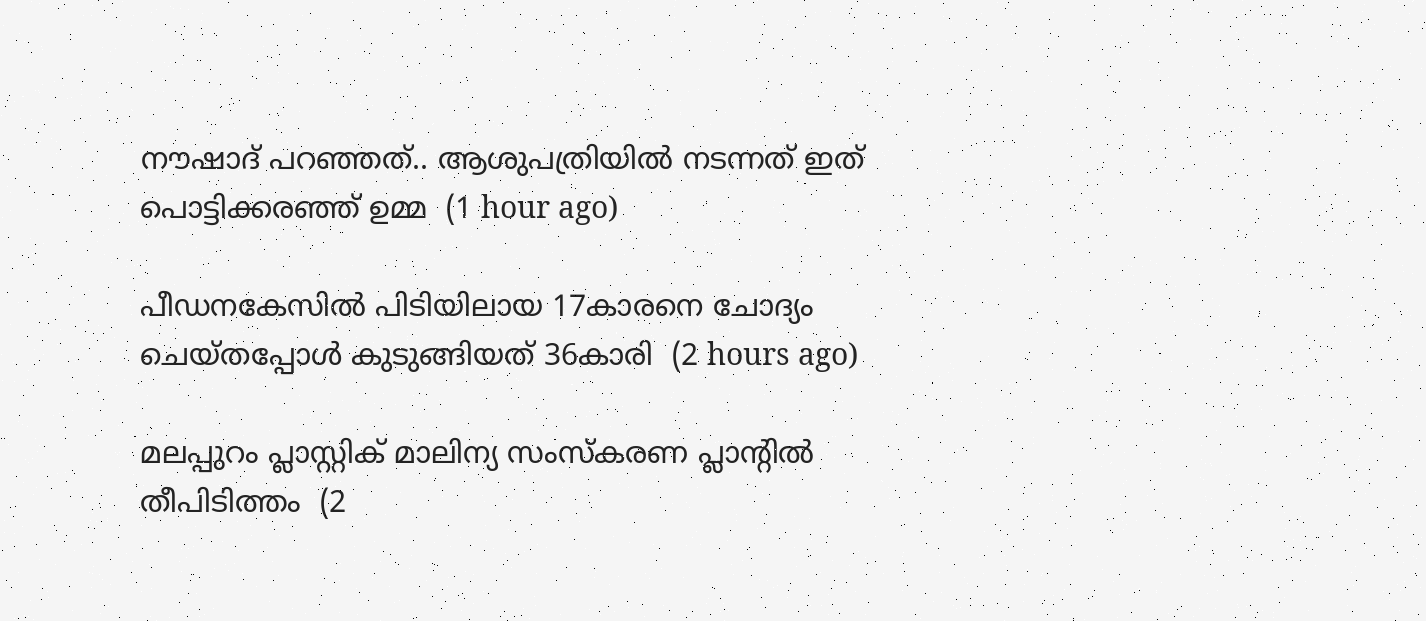നൗഷാദ് പറഞ്ഞത്.. ആശുപത്രിയിൽ നടന്നത് ഇത് പൊട്ടിക്കരഞ്ഞ് ഉമ്മ  (1 hour ago)

പീഡനകേസില്‍ പിടിയിലായ 17കാരനെ ചോദ്യം ചെയ്തപ്പോള്‍ കുടുങ്ങിയത് 36കാരി  (2 hours ago)

മലപ്പുറം പ്ലാസ്റ്റിക് മാലിന്യ സംസ്‌കരണ പ്ലാന്റില്‍ തീപിടിത്തം  (2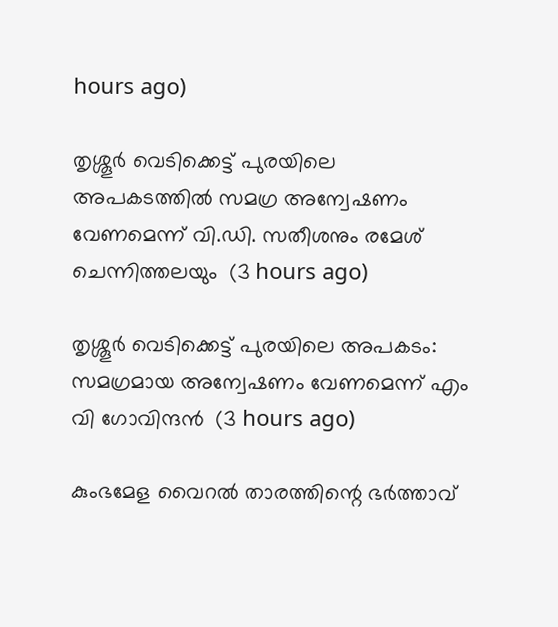hours ago)

തൃശ്ശൂര്‍ വെടിക്കെട്ട് പുരയിലെ അപകടത്തില്‍ സമഗ്ര അന്വേഷണം വേണമെന്ന് വി.ഡി. സതീശനും രമേശ് ചെന്നിത്തലയും  (3 hours ago)

തൃശ്ശൂര്‍ വെടിക്കെട്ട് പുരയിലെ അപകടം: സമഗ്രമായ അന്വേഷണം വേണമെന്ന് എം വി ഗോവിന്ദന്‍  (3 hours ago)

കുംഭമേള വൈറല്‍ താരത്തിന്റെ ഭര്‍ത്താവ്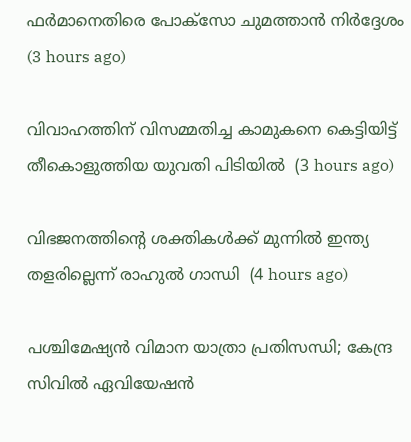ഫര്‍മാനെതിരെ പോക്‌സോ ചുമത്താന്‍ നിര്‍ദ്ദേശം  (3 hours ago)

വിവാഹത്തിന് വിസമ്മതിച്ച കാമുകനെ കെട്ടിയിട്ട് തീകൊളുത്തിയ യുവതി പിടിയില്‍  (3 hours ago)

വിഭജനത്തിന്റെ ശക്തികള്‍ക്ക് മുന്നില്‍ ഇന്ത്യ തളരില്ലെന്ന് രാഹുല്‍ ഗാന്ധി  (4 hours ago)

പശ്ചിമേഷ്യന്‍ വിമാന യാത്രാ പ്രതിസന്ധി; കേന്ദ്ര സിവില്‍ ഏവിയേഷന്‍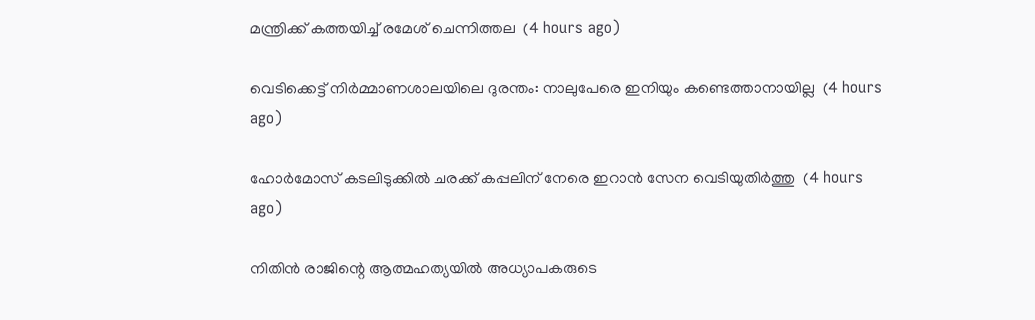മന്ത്രിക്ക് കത്തയിച്ച് രമേശ് ചെന്നിത്തല  (4 hours ago)

വെടിക്കെട്ട് നിര്‍മ്മാണശാലയിലെ ദുരന്തം: നാലുപേരെ ഇനിയും കണ്ടെത്താനായില്ല  (4 hours ago)

ഹോര്‍മോസ് കടലിടുക്കില്‍ ചരക്ക് കപ്പലിന് നേരെ ഇറാന്‍ സേന വെടിയുതിര്‍ത്തു  (4 hours ago)

നിതിന്‍ രാജിന്റെ ആത്മഹത്യയില്‍ അധ്യാപകരുടെ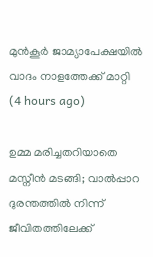മുന്‍കൂര്‍ ജാമ്യാപേക്ഷയില്‍ വാദം നാളത്തേക്ക് മാറ്റി  (4 hours ago)

ഉമ്മ മരിച്ചതറിയാതെ മസ്നീൻ മടങ്ങി; വാൽപ്പാറ ദുരന്തത്തിൽ നിന്ന് ജീവിതത്തിലേക്ക്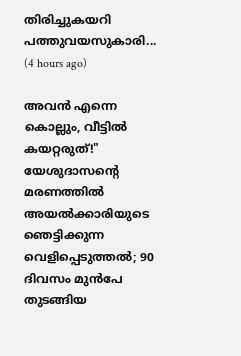തിരിച്ചുകയറി പത്തുവയസുകാരി...  (4 hours ago)

അവൻ എന്നെ കൊല്ലും, വീട്ടിൽ കയറ്റരുത്!" യേശുദാസന്റെ മരണത്തിൽ അയൽക്കാരിയുടെ ഞെട്ടിക്കുന്ന വെളിപ്പെടുത്തൽ; 90 ദിവസം മുൻപേ തുടങ്ങിയ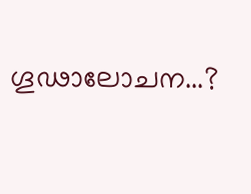ഗൂഢാലോചന...?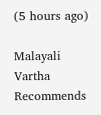(5 hours ago)

Malayali Vartha Recommends